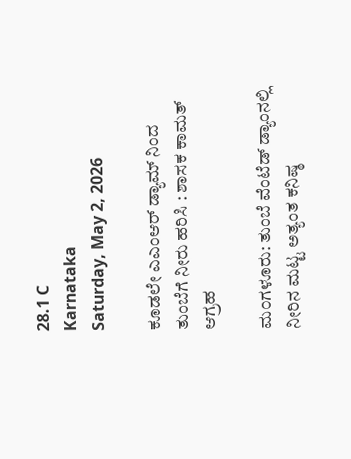28.1 C
Karnataka
Saturday, May 2, 2026

ಕೂಡಲೇ ಎಎಂಆರ್‌ ಡ್ಯಾಮ್ ನಿಂದ ತುಂಬೆಗೆ ನೀರು ಹರಿಸಿ : ಶಾಸಕ ಕಾಮತ್ ಆಗ್ರಹ

ಮ೦ಗಳೂರು: ತುಂಬೆ ವೆಂಟೆಡ್ ಡ್ಯಾಂನಲ್ಲಿ ನೀರಿನ ಮಟ್ಟ ಅತ್ಯಂತ ಕನಿಷ್ಠ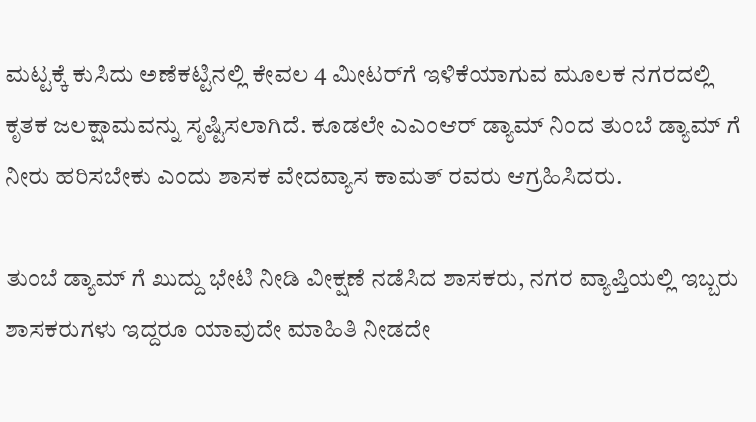ಮಟ್ಟಕ್ಕೆ ಕುಸಿದು ಅಣೆಕಟ್ಟಿನಲ್ಲಿ ಕೇವಲ 4 ಮೀಟರ್‌ಗೆ ಇಳಿಕೆಯಾಗುವ ಮೂಲಕ ನಗರದಲ್ಲಿ ಕೃತಕ ಜಲಕ್ಷಾಮವನ್ನು ಸೃಷ್ಟಿಸಲಾಗಿದೆ. ಕೂಡಲೇ ಎಎಂಆರ್‌ ಡ್ಯಾಮ್ ನಿಂದ ತುಂಬೆ ಡ್ಯಾಮ್ ಗೆ ನೀರು ಹರಿಸಬೇಕು ಎಂದು ಶಾಸಕ ವೇದವ್ಯಾಸ ಕಾಮತ್ ರವರು ಆಗ್ರಹಿಸಿದರು.

ತುಂಬೆ ಡ್ಯಾಮ್ ಗೆ ಖುದ್ದು ಭೇಟಿ ನೀಡಿ ವೀಕ್ಷಣೆ ನಡೆಸಿದ ಶಾಸಕರು, ನಗರ ವ್ಯಾಪ್ತಿಯಲ್ಲಿ ಇಬ್ಬರು ಶಾಸಕರುಗಳು ಇದ್ದರೂ ಯಾವುದೇ ಮಾಹಿತಿ ನೀಡದೇ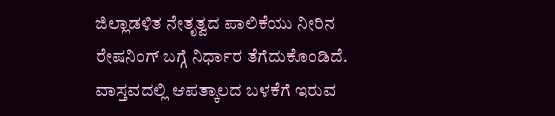ಜಿಲ್ಲಾಡಳಿತ ನೇತೃತ್ವದ ಪಾಲಿಕೆಯು ನೀರಿನ ರೇಷನಿಂಗ್ ಬಗ್ಗೆ ನಿರ್ಧಾರ ತೆಗೆದುಕೊಂಡಿದೆ. ವಾಸ್ತವದಲ್ಲಿ ಆಪತ್ಕಾಲದ ಬಳಕೆಗೆ ಇರುವ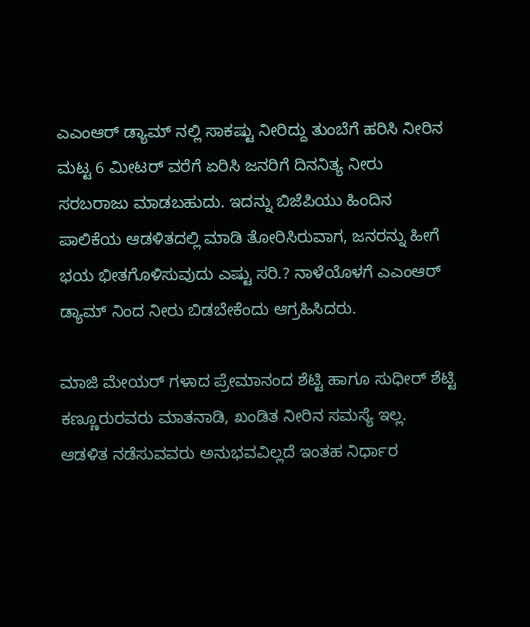ಎಎಂಆರ್‌ ಡ್ಯಾಮ್ ನಲ್ಲಿ ಸಾಕಷ್ಟು ನೀರಿದ್ದು ತುಂಬೆಗೆ ಹರಿಸಿ ನೀರಿನ ಮಟ್ಟ 6 ಮೀಟರ್ ವರೆಗೆ ಏರಿಸಿ ಜನರಿಗೆ ದಿನನಿತ್ಯ ನೀರು ಸರಬರಾಜು ಮಾಡಬಹುದು. ಇದನ್ನು ಬಿಜೆಪಿಯು ಹಿಂದಿನ ಪಾಲಿಕೆಯ ಆಡಳಿತದಲ್ಲಿ ಮಾಡಿ ತೋರಿಸಿರುವಾಗ, ಜನರನ್ನು ಹೀಗೆ ಭಯ ಭೀತಗೊಳಿಸುವುದು ಎಷ್ಟು ಸರಿ.? ನಾಳೆಯೊಳಗೆ ಎಎಂಆರ್ ಡ್ಯಾಮ್ ನಿಂದ ನೀರು ಬಿಡಬೇಕೆಂದು ಆಗ್ರಹಿಸಿದರು.

ಮಾಜಿ ಮೇಯರ್ ಗಳಾದ ಪ್ರೇಮಾನಂದ ಶೆಟ್ಟಿ ಹಾಗೂ ಸುಧೀರ್ ಶೆಟ್ಟಿ ಕಣ್ಣೂರುರವರು ಮಾತನಾಡಿ, ಖಂಡಿತ ನೀರಿನ ಸಮಸ್ಯೆ ಇಲ್ಲ. ಆಡಳಿತ ನಡೆಸುವವರು ಅನುಭವವಿಲ್ಲದೆ ಇಂತಹ ನಿರ್ಧಾರ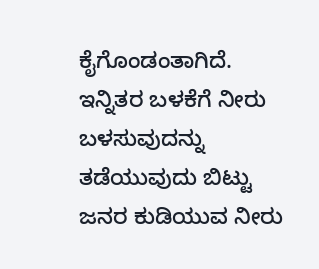ಕೈಗೊಂಡಂತಾಗಿದೆ. ಇನ್ನಿತರ ಬಳಕೆಗೆ ನೀರು ಬಳಸುವುದನ್ನು ತಡೆಯುವುದು ಬಿಟ್ಟು ಜನರ ಕುಡಿಯುವ ನೀರು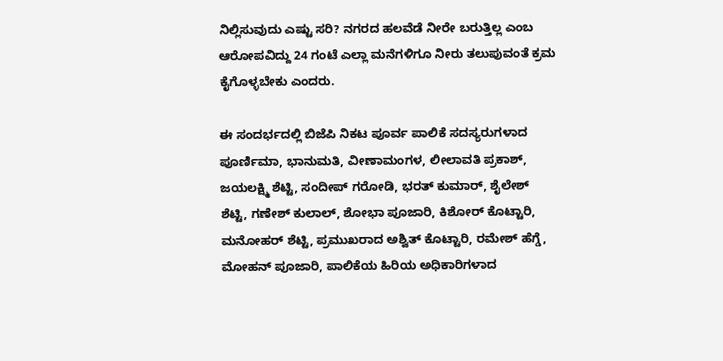ನಿಲ್ಲಿಸುವುದು ಎಷ್ಟು ಸರಿ? ನಗರದ ಹಲವೆಡೆ ನೀರೇ ಬರುತ್ತಿಲ್ಲ ಎಂಬ ಆರೋಪವಿದ್ದು 24 ಗಂಟೆ ಎಲ್ಲಾ ಮನೆಗಳಿಗೂ ನೀರು ತಲುಪುವಂತೆ ಕ್ರಮ ಕೈಗೊಳ್ಳಬೇಕು ಎಂದರು.

ಈ ಸಂದರ್ಭದಲ್ಲಿ ಬಿಜೆಪಿ ನಿಕಟ ಪೂರ್ವ ಪಾಲಿಕೆ ಸದಸ್ಯರುಗಳಾದ ಪೂರ್ಣಿಮಾ, ಭಾನುಮತಿ, ವೀಣಾಮಂಗಳ, ಲೀಲಾವತಿ ಪ್ರಕಾಶ್, ಜಯಲಕ್ಷ್ಮಿ ಶೆಟ್ಟಿ, ಸಂದೀಪ್ ಗರೋಡಿ, ಭರತ್ ಕುಮಾರ್, ಶೈಲೇಶ್ ಶೆಟ್ಟಿ, ಗಣೇಶ್ ಕುಲಾಲ್, ಶೋಭಾ ಪೂಜಾರಿ, ಕಿಶೋರ್ ಕೊಟ್ಟಾರಿ, ಮನೋಹರ್ ಶೆಟ್ಟಿ, ಪ್ರಮುಖರಾದ ಅಶ್ವಿತ್ ಕೊಟ್ಟಾರಿ, ರಮೇಶ್ ಹೆಗ್ಡೆ, ಮೋಹನ್ ಪೂಜಾರಿ, ಪಾಲಿಕೆಯ ಹಿರಿಯ ಅಧಿಕಾರಿಗಳಾದ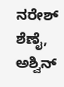ನರೇಶ್ ಶೆಣೈ, ಅಶ್ವಿನ್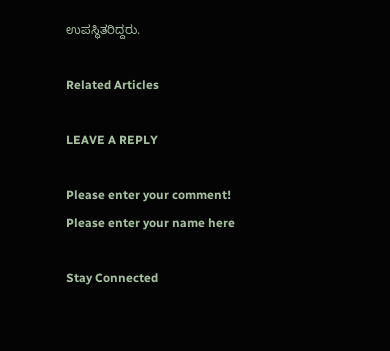ಉಪಸ್ಥಿತರಿದ್ದರು.

Related Articles

LEAVE A REPLY

Please enter your comment!
Please enter your name here

Stay Connected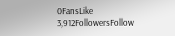0FansLike
3,912FollowersFollow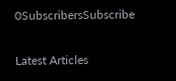0SubscribersSubscribe

Latest Articles